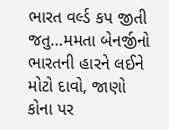ભારત વર્લ્ડ કપ જીતી જતુ…મમતા બેનર્જીનો ભારતની હારને લઈને મોટો દાવો, જાણો કોના પર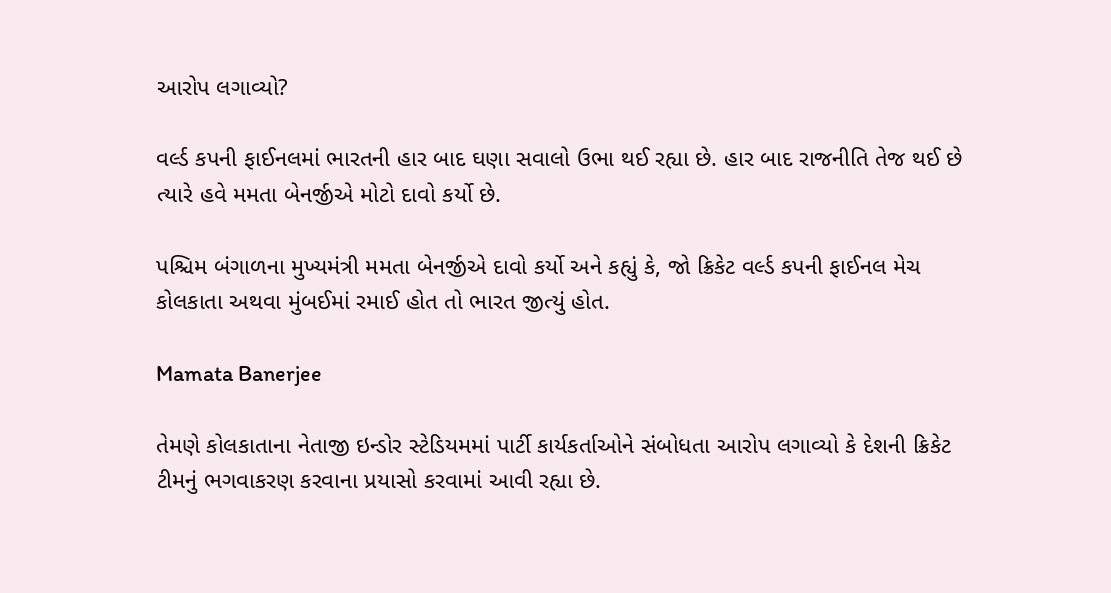આરોપ લગાવ્યો?

વર્લ્ડ કપની ફાઈનલમાં ભારતની હાર બાદ ઘણા સવાલો ઉભા થઈ રહ્યા છે. હાર બાદ રાજનીતિ તેજ થઈ છે ત્યારે હવે મમતા બેનર્જીએ મોટો દાવો કર્યો છે.

પશ્ચિમ બંગાળના મુખ્યમંત્રી મમતા બેનર્જીએ દાવો કર્યો અને કહ્યું કે, જો ક્રિકેટ વર્લ્ડ કપની ફાઈનલ મેચ કોલકાતા અથવા મુંબઈમાં રમાઈ હોત તો ભારત જીત્યું હોત.

Mamata Banerjee

તેમણે કોલકાતાના નેતાજી ઇન્ડોર સ્ટેડિયમમાં પાર્ટી કાર્યકર્તાઓને સંબોધતા આરોપ લગાવ્યો કે દેશની ક્રિકેટ ટીમનું ભગવાકરણ કરવાના પ્રયાસો કરવામાં આવી રહ્યા છે.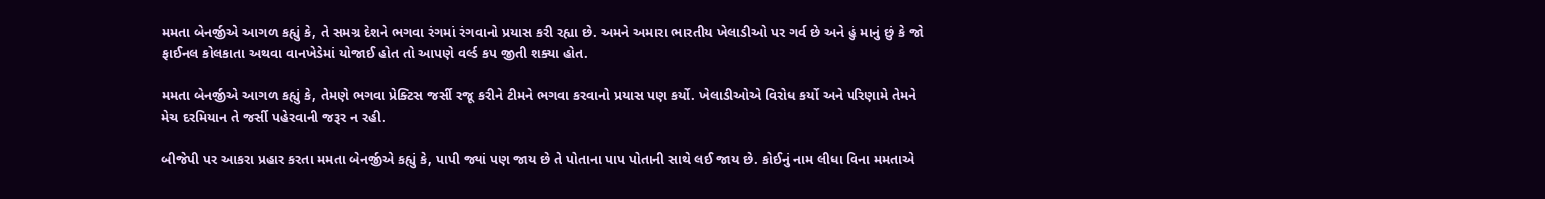મમતા બેનર્જીએ આગળ કહ્યું કે, તે સમગ્ર દેશને ભગવા રંગમાં રંગવાનો પ્રયાસ કરી રહ્યા છે. અમને અમારા ભારતીય ખેલાડીઓ પર ગર્વ છે અને હું માનું છું કે જો ફાઈનલ કોલકાતા અથવા વાનખેડેમાં યોજાઈ હોત તો આપણે વર્લ્ડ કપ જીતી શક્યા હોત.

મમતા બેનર્જીએ આગળ કહ્યું કે, તેમણે ભગવા પ્રેક્ટિસ જર્સી રજૂ કરીને ટીમને ભગવા કરવાનો પ્રયાસ પણ કર્યો. ખેલાડીઓએ વિરોધ કર્યો અને પરિણામે તેમને મેચ દરમિયાન તે જર્સી પહેરવાની જરૂર ન રહી.

બીજેપી પર આકરા પ્રહાર કરતા મમતા બેનર્જીએ કહ્યું કે, પાપી જ્યાં પણ જાય છે તે પોતાના પાપ પોતાની સાથે લઈ જાય છે. કોઈનું નામ લીધા વિના મમતાએ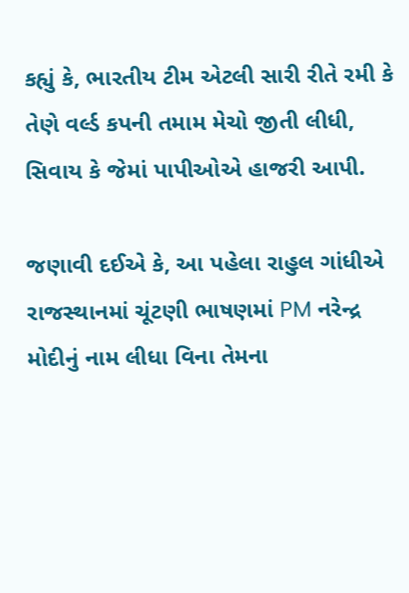કહ્યું કે, ભારતીય ટીમ એટલી સારી રીતે રમી કે તેણે વર્લ્ડ કપની તમામ મેચો જીતી લીધી, સિવાય કે જેમાં પાપીઓએ હાજરી આપી.

જણાવી દઈએ કે, આ પહેલા રાહુલ ગાંધીએ રાજસ્થાનમાં ચૂંટણી ભાષણમાં PM નરેન્દ્ર મોદીનું નામ લીધા વિના તેમના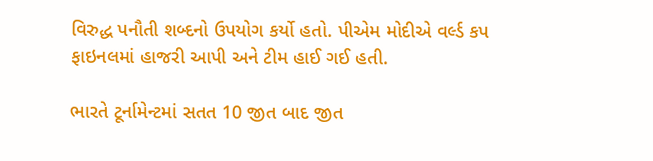વિરુદ્ધ પનૌતી શબ્દનો ઉપયોગ કર્યો હતો. પીએમ મોદીએ વર્લ્ડ કપ ફાઇનલમાં હાજરી આપી અને ટીમ હાઈ ગઈ હતી.

ભારતે ટૂર્નામેન્ટમાં સતત 10 જીત બાદ જીત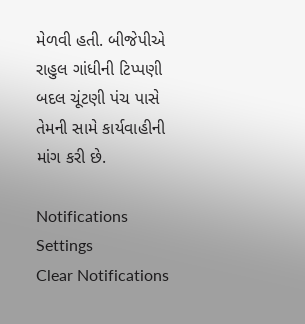મેળવી હતી. બીજેપીએ રાહુલ ગાંધીની ટિપ્પણી બદલ ચૂંટણી પંચ પાસે તેમની સામે કાર્યવાહીની માંગ કરી છે.

Notifications
Settings
Clear Notifications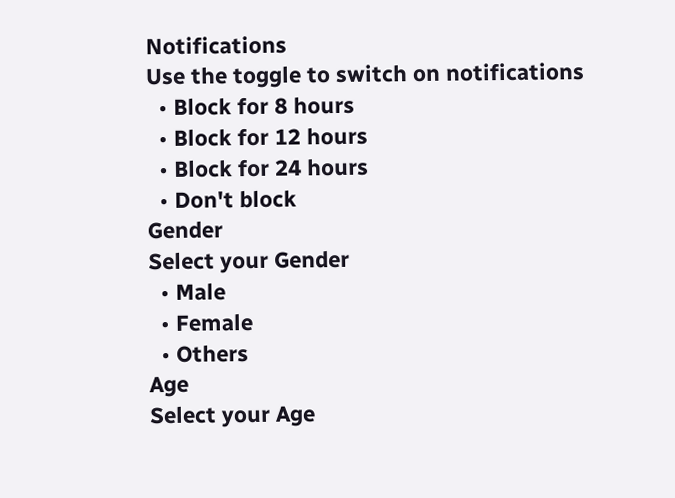Notifications
Use the toggle to switch on notifications
  • Block for 8 hours
  • Block for 12 hours
  • Block for 24 hours
  • Don't block
Gender
Select your Gender
  • Male
  • Female
  • Others
Age
Select your Age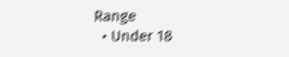Range
  • Under 18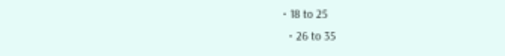• 18 to 25
  • 26 to 35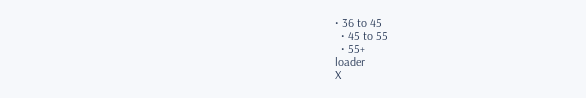• 36 to 45
  • 45 to 55
  • 55+
loader
X